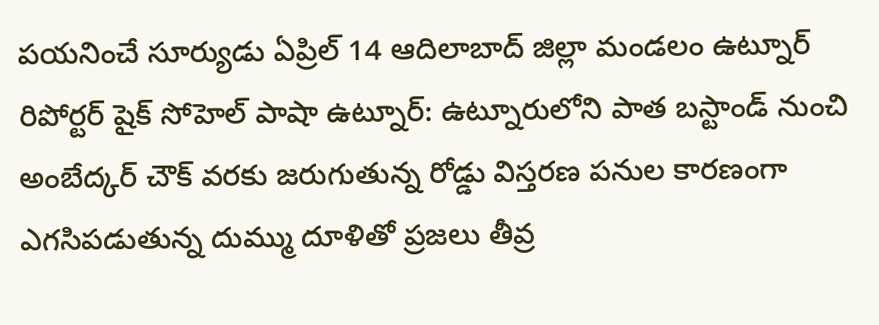పయనించే సూర్యుడు ఏప్రిల్ 14 ఆదిలాబాద్ జిల్లా మండలం ఉట్నూర్ రిపోర్టర్ షైక్ సోహెల్ పాషా ఉట్నూర్: ఉట్నూరులోని పాత బస్టాండ్ నుంచి అంబేద్కర్ చౌక్ వరకు జరుగుతున్న రోడ్డు విస్తరణ పనుల కారణంగా ఎగసిపడుతున్న దుమ్ము దూళితో ప్రజలు తీవ్ర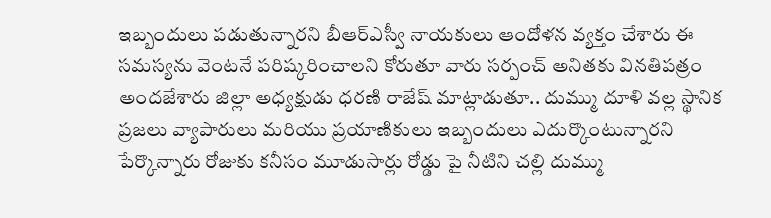ఇబ్బందులు పడుతున్నారని బీఆర్ఎస్వీ నాయకులు ఆందోళన వ్యక్తం చేశారు ఈ సమస్యను వెంటనే పరిష్కరించాలని కోరుతూ వారు సర్పంచ్ అనితకు వినతిపత్రం అందజేశారు జిల్లా అధ్యక్షుడు ధరణి రాజేష్ మాట్లాడుతూ.. దుమ్ము దూళి వల్ల స్థానిక ప్రజలు వ్యాపారులు మరియు ప్రయాణికులు ఇబ్బందులు ఎదుర్కొంటున్నారని పేర్కొన్నారు రోజుకు కనీసం మూడుసార్లు రోడ్డు పై నీటిని చల్లి దుమ్ము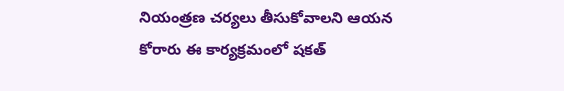నియంత్రణ చర్యలు తీసుకోవాలని ఆయన కోరారు ఈ కార్యక్రమంలో షకత్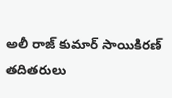అలీ రాజ్ కుమార్ సాయికిరణ్ తదితరులు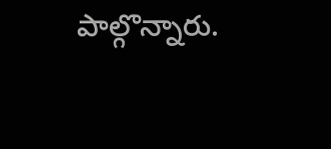పాల్గొన్నారు.